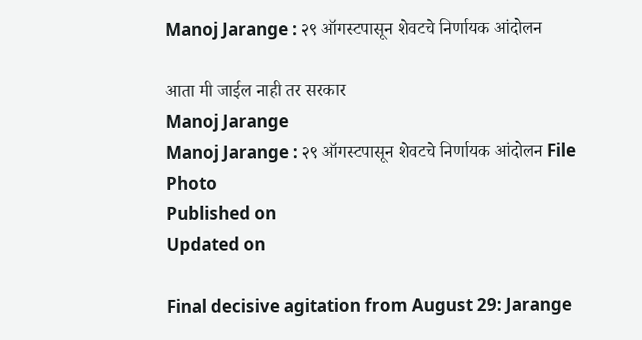Manoj Jarange : २९ ऑगस्टपासून शेवटचे निर्णायक आंदोलन

आता मी जाईल नाही तर सरकार
Manoj Jarange
Manoj Jarange : २९ ऑगस्टपासून शेवटचे निर्णायक आंदोलन File Photo
Published on
Updated on

Final decisive agitation from August 29: Jarange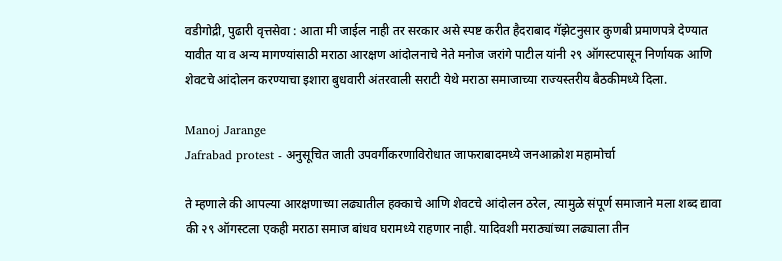वडीगोद्री, पुढारी वृत्तसेवा : आता मी जाईल नाही तर सरकार असे स्पष्ट करीत हैदराबाद गॅझेटनुसार कुणबी प्रमाणपत्रे देण्यात यावीत या व अन्य मागण्यांसाठी मराठा आरक्षण आंदोलनाचे नेते मनोज जरांगे पाटील यांनी २९ ऑगस्टपासून निर्णायक आणि शेवटचे आंदोलन करण्याचा इशारा बुधवारी अंतरवाली सराटी येथे मराठा समाजाच्या राज्यस्तरीय बैठकीमध्ये दिला.

Manoj Jarange
Jafrabad protest - अनुसूचित जाती उपवर्गीकरणाविरोधात जाफराबादमध्ये जनआक्रोश महामोर्चा

ते म्हणाले की आपल्या आरक्षणाच्या लढ्यातील हक्काचे आणि शेवटचे आंदोलन ठरेल, त्यामुळे संपूर्ण समाजाने मला शब्द द्यावा की २९ ऑगस्टला एकही मराठा समाज बांधव घरामध्ये राहणार नाही. यादिवशी मराठ्यांच्या लढ्याला तीन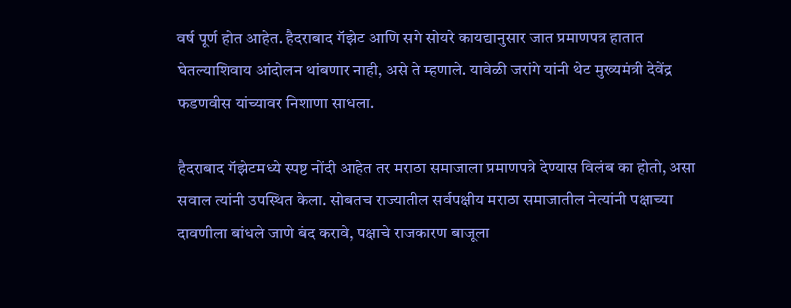वर्ष पूर्ण होत आहेत. हैदराबाद गॅझेट आणि सगे सोयरे कायद्यानुसार जात प्रमाणपत्र हातात घेतल्याशिवाय आंदोलन थांबणार नाही, असे ते म्हणाले. यावेळी जरांगे यांनी थेट मुख्यमंत्री देवेंद्र फडणवीस यांच्यावर निशाणा साधला.

हैदराबाद गॅझेटमध्ये स्पष्ट नोंदी आहेत तर मराठा समाजाला प्रमाणपत्रे देण्यास विलंब का होतो, असा सवाल त्यांनी उपस्थित केला. सोबतच राज्यातील सर्वपक्षीय मराठा समाजातील नेत्यांनी पक्षाच्या दावणीला बांधले जाणे बंद करावे, पक्षाचे राजकारण बाजूला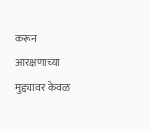करून आरक्षणाच्या मुद्द्यावर केवळ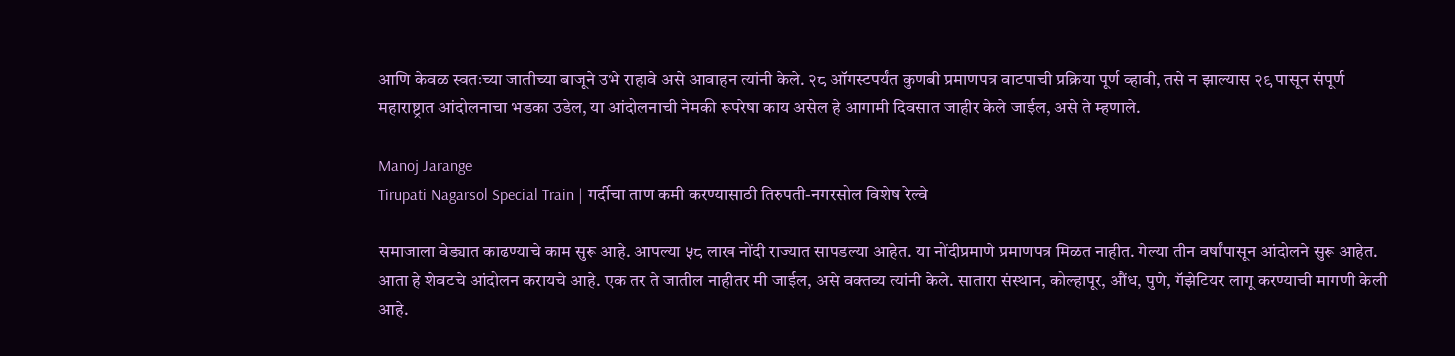आणि केवळ स्वतःच्या जातीच्या बाजूने उभे राहावे असे आवाहन त्यांनी केले. २८ ऑगस्टपर्यंत कुणबी प्रमाणपत्र वाटपाची प्रक्रिया पूर्ण व्हावी, तसे न झाल्यास २९ पासून संपूर्ण महाराष्ट्रात आंदोलनाचा भडका उडेल, या आंदोलनाची नेमकी रूपरेषा काय असेल हे आगामी दिवसात जाहीर केले जाईल, असे ते म्हणाले.

Manoj Jarange
Tirupati Nagarsol Special Train | गर्दीचा ताण कमी करण्यासाठी तिरुपती-नगरसोल विशेष रेल्वे

समाजाला वेड्यात काढण्याचे काम सुरू आहे. आपल्या ५८ लाख नोंदी राज्यात सापडल्या आहेत. या नोंदीप्रमाणे प्रमाणपत्र मिळत नाहीत. गेल्या तीन वर्षांपासून आंदोलने सुरू आहेत. आता हे शेवटचे आंदोलन करायचे आहे. एक तर ते जातील नाहीतर मी जाईल, असे वक्तव्य त्यांनी केले. सातारा संस्थान, कोल्हापूर, औंध, पुणे, गॅझेटियर लागू करण्याची मागणी केली आहे.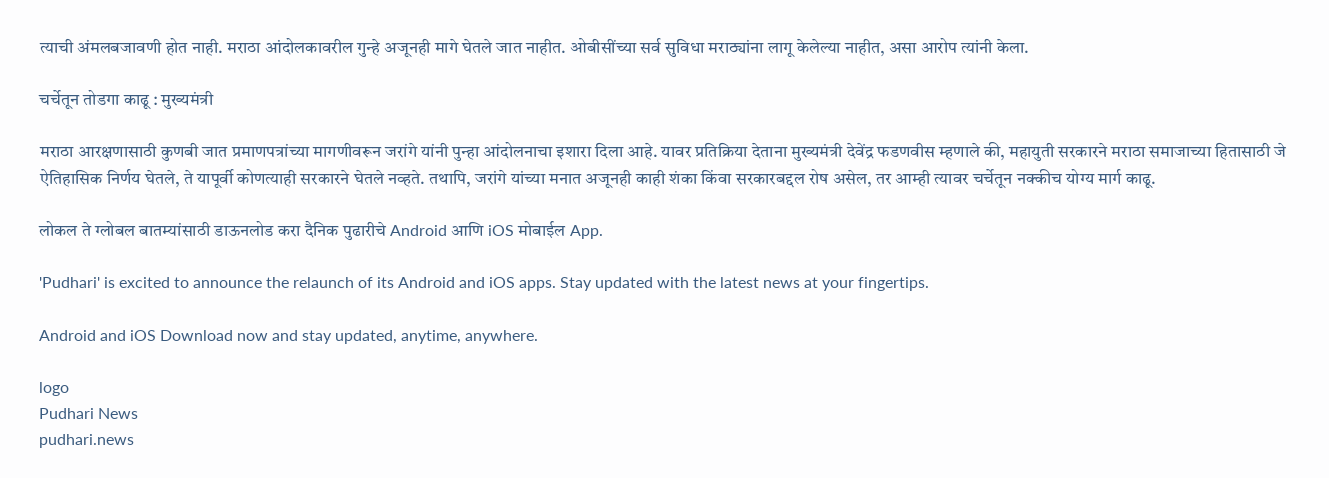त्याची अंमलबजावणी होत नाही. मराठा आंदोलकावरील गुन्हे अजूनही मागे घेतले जात नाहीत. ओबीसींच्या सर्व सुविधा मराठ्यांना लागू केलेल्या नाहीत, असा आरोप त्यांनी केला.

चर्चेतून तोडगा काढू : मुख्यमंत्री

मराठा आरक्षणासाठी कुणबी जात प्रमाणपत्रांच्या मागणीवरून जरांगे यांनी पुन्हा आंदोलनाचा इशारा दिला आहे. यावर प्रतिक्रिया देताना मुख्यमंत्री देवेंद्र फडणवीस म्हणाले की, महायुती सरकारने मराठा समाजाच्या हितासाठी जे ऐतिहासिक निर्णय घेतले, ते यापूर्वी कोणत्याही सरकारने घेतले नव्हते. तथापि, जरांगे यांच्या मनात अजूनही काही शंका किंवा सरकारबद्दल रोष असेल, तर आम्ही त्यावर चर्चेतून नक्कीच योग्य मार्ग काढू.

लोकल ते ग्लोबल बातम्यांसाठी डाऊनलोड करा दैनिक पुढारीचे Android आणि iOS मोबाईल App.

'Pudhari' is excited to announce the relaunch of its Android and iOS apps. Stay updated with the latest news at your fingertips.

Android and iOS Download now and stay updated, anytime, anywhere.

logo
Pudhari News
pudhari.news